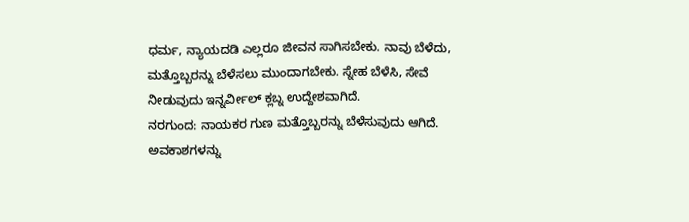ಧರ್ಮ, ನ್ಯಾಯದಡಿ ಎಲ್ಲರೂ ಜೀವನ ಸಾಗಿಸಬೇಕು. ನಾವು ಬೆಳೆದು, ಮತ್ತೊಬ್ಬರನ್ನು ಬೆಳೆಸಲು ಮುಂದಾಗಬೇಕು. ಸ್ನೇಹ ಬೆಳೆಸಿ, ಸೇವೆ ನೀಡುವುದು ಇನ್ನರ್ವೀಲ್ ಕ್ಲಬ್ನ ಉದ್ದೇಶವಾಗಿದೆ.
ನರಗುಂದ: ನಾಯಕರ ಗುಣ ಮತ್ತೊಬ್ಬರನ್ನು ಬೆಳೆಸುವುದು ಆಗಿದೆ. ಅವಕಾಶಗಳನ್ನು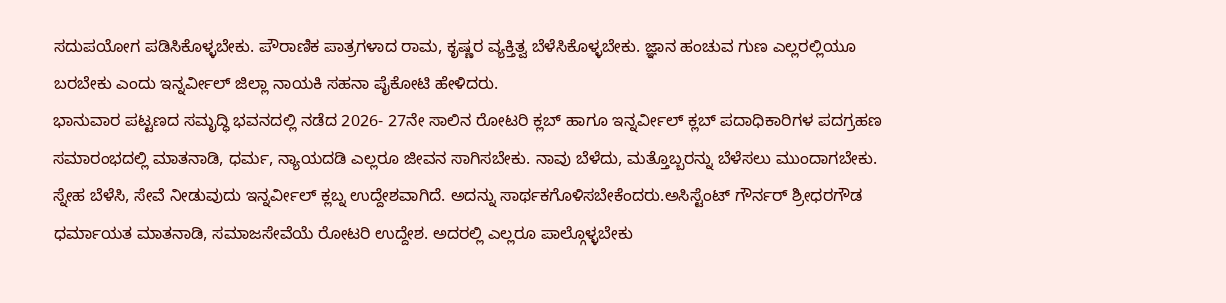ಸದುಪಯೋಗ ಪಡಿಸಿಕೊಳ್ಳಬೇಕು. ಪೌರಾಣಿಕ ಪಾತ್ರಗಳಾದ ರಾಮ, ಕೃಷ್ಣರ ವ್ಯಕ್ತಿತ್ವ ಬೆಳೆಸಿಕೊಳ್ಳಬೇಕು. ಜ್ಞಾನ ಹಂಚುವ ಗುಣ ಎಲ್ಲರಲ್ಲಿಯೂ ಬರಬೇಕು ಎಂದು ಇನ್ನರ್ವೀಲ್ ಜಿಲ್ಲಾ ನಾಯಕಿ ಸಹನಾ ಪೈಕೋಟಿ ಹೇಳಿದರು.
ಭಾನುವಾರ ಪಟ್ಟಣದ ಸಮೃದ್ಧಿ ಭವನದಲ್ಲಿ ನಡೆದ 2026- 27ನೇ ಸಾಲಿನ ರೋಟರಿ ಕ್ಲಬ್ ಹಾಗೂ ಇನ್ನರ್ವೀಲ್ ಕ್ಲಬ್ ಪದಾಧಿಕಾರಿಗಳ ಪದಗ್ರಹಣ ಸಮಾರಂಭದಲ್ಲಿ ಮಾತನಾಡಿ, ಧರ್ಮ, ನ್ಯಾಯದಡಿ ಎಲ್ಲರೂ ಜೀವನ ಸಾಗಿಸಬೇಕು. ನಾವು ಬೆಳೆದು, ಮತ್ತೊಬ್ಬರನ್ನು ಬೆಳೆಸಲು ಮುಂದಾಗಬೇಕು. ಸ್ನೇಹ ಬೆಳೆಸಿ, ಸೇವೆ ನೀಡುವುದು ಇನ್ನರ್ವೀಲ್ ಕ್ಲಬ್ನ ಉದ್ದೇಶವಾಗಿದೆ. ಅದನ್ನು ಸಾರ್ಥಕಗೊಳಿಸಬೇಕೆಂದರು.ಅಸಿಸ್ಟೆಂಟ್ ಗೌರ್ನರ್ ಶ್ರೀಧರಗೌಡ ಧರ್ಮಾಯತ ಮಾತನಾಡಿ, ಸಮಾಜಸೇವೆಯೆ ರೋಟರಿ ಉದ್ದೇಶ. ಅದರಲ್ಲಿ ಎಲ್ಲರೂ ಪಾಲ್ಗೊಳ್ಳಬೇಕು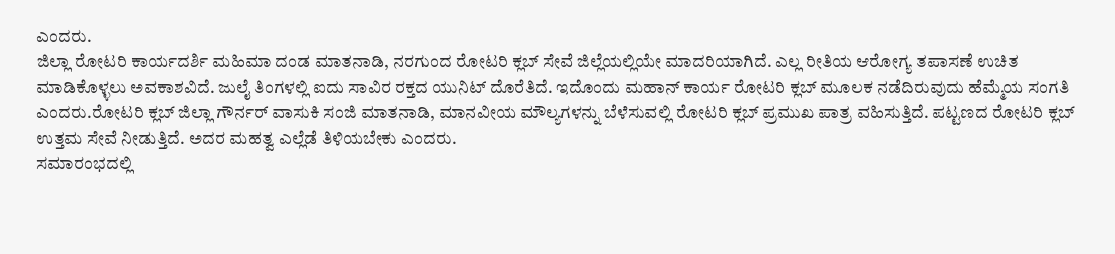ಎಂದರು.
ಜಿಲ್ಲಾ ರೋಟರಿ ಕಾರ್ಯದರ್ಶಿ ಮಹಿಮಾ ದಂಡ ಮಾತನಾಡಿ, ನರಗುಂದ ರೋಟರಿ ಕ್ಲಬ್ ಸೇವೆ ಜಿಲ್ಲೆಯಲ್ಲಿಯೇ ಮಾದರಿಯಾಗಿದೆ. ಎಲ್ಲ ರೀತಿಯ ಆರೋಗ್ಯ ತಪಾಸಣೆ ಉಚಿತ ಮಾಡಿಕೊಳ್ಳಲು ಅವಕಾಶವಿದೆ. ಜುಲೈ ತಿಂಗಳಲ್ಲಿ ಐದು ಸಾವಿರ ರಕ್ತದ ಯುನಿಟ್ ದೊರೆತಿದೆ. ಇದೊಂದು ಮಹಾನ್ ಕಾರ್ಯ ರೋಟರಿ ಕ್ಲಬ್ ಮೂಲಕ ನಡೆದಿರುವುದು ಹೆಮ್ಮೆಯ ಸಂಗತಿ ಎಂದರು.ರೋಟರಿ ಕ್ಲಬ್ ಜಿಲ್ಲಾ ಗೌರ್ನರ್ ವಾಸುಕಿ ಸಂಜಿ ಮಾತನಾಡಿ, ಮಾನವೀಯ ಮೌಲ್ಯಗಳನ್ನು ಬೆಳೆಸುವಲ್ಲಿ ರೋಟರಿ ಕ್ಲಬ್ ಪ್ರಮುಖ ಪಾತ್ರ ವಹಿಸುತ್ತಿದೆ. ಪಟ್ಟಣದ ರೋಟರಿ ಕ್ಲಬ್ ಉತ್ತಮ ಸೇವೆ ನೀಡುತ್ತಿದೆ. ಅದರ ಮಹತ್ವ ಎಲ್ಲೆಡೆ ತಿಳಿಯಬೇಕು ಎಂದರು.
ಸಮಾರಂಭದಲ್ಲಿ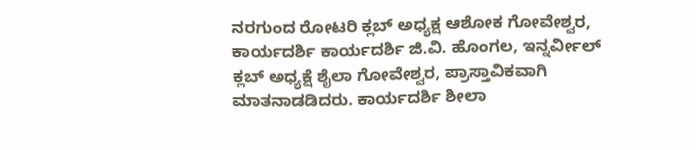ನರಗುಂದ ರೋಟರಿ ಕ್ಲಬ್ ಅಧ್ಯಕ್ಷ ಆಶೋಕ ಗೋವೇಶ್ವರ, ಕಾರ್ಯದರ್ಶಿ ಕಾರ್ಯದರ್ಶಿ ಜಿ.ವಿ. ಹೊಂಗಲ, ಇನ್ನರ್ವೀಲ್ ಕ್ಲಬ್ ಅಧ್ಯಕ್ಷೆ ಶೈಲಾ ಗೋವೇಶ್ವರ, ಪ್ರಾಸ್ತಾವಿಕವಾಗಿ ಮಾತನಾಡಡಿದರು. ಕಾರ್ಯದರ್ಶಿ ಶೀಲಾ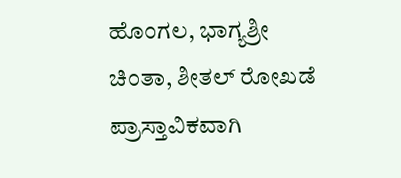ಹೊಂಗಲ, ಭಾಗ್ಯಶ್ರೀ ಚಿಂತಾ, ಶೀತಲ್ ರೋಖಡೆ ಪ್ರಾಸ್ತಾವಿಕವಾಗಿ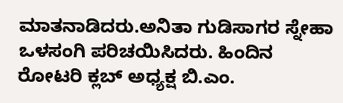ಮಾತನಾಡಿದರು.ಅನಿತಾ ಗುಡಿಸಾಗರ ಸ್ನೇಹಾ ಒಳಸಂಗಿ ಪರಿಚಯಿಸಿದರು. ಹಿಂದಿನ ರೋಟರಿ ಕ್ಲಬ್ ಅಧ್ಯಕ್ಷ ಬಿ.ಎಂ.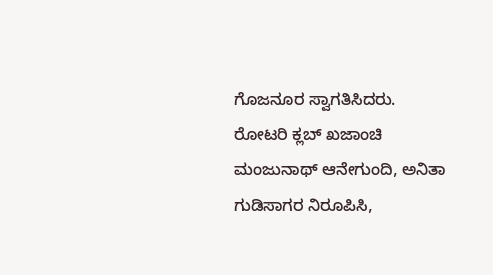ಗೊಜನೂರ ಸ್ವಾಗತಿಸಿದರು. ರೋಟರಿ ಕ್ಲಬ್ ಖಜಾಂಚಿ ಮಂಜುನಾಥ್ ಆನೇಗುಂದಿ, ಅನಿತಾ ಗುಡಿಸಾಗರ ನಿರೂಪಿಸಿ,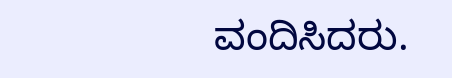ವಂದಿಸಿದರು.